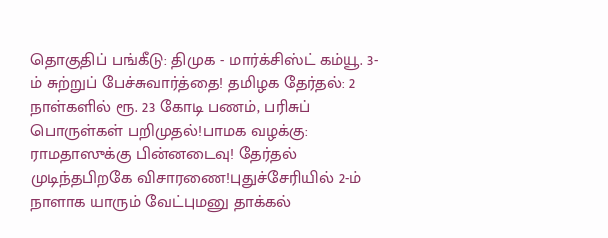தொகுதிப் பங்கீடு: திமுக - மார்க்சிஸ்ட் கம்யூ. 3-ம் சுற்றுப் பேச்சுவார்த்தை! தமிழக தேர்தல்: 2 நாள்களில் ரூ. 23 கோடி பணம், பரிசுப் பொருள்கள் பறிமுதல்!பாமக வழக்கு: ராமதாஸுக்கு பின்னடைவு! தேர்தல் முடிந்தபிறகே விசாரணை!புதுச்சேரியில் 2-ம் நாளாக யாரும் வேட்புமனு தாக்கல்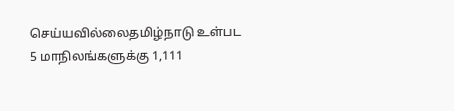செய்யவில்லைதமிழ்நாடு உள்பட 5 மாநிலங்களுக்கு 1,111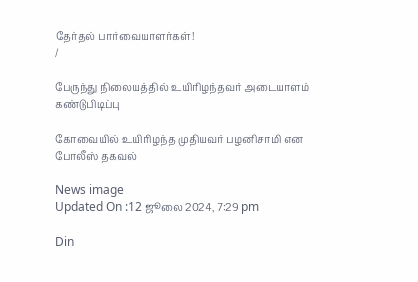தேர்தல் பார்வையாளர்கள்!
/

பேருந்து நிலையத்தில் உயிரிழந்தவர் அடையாளம் கண்டுபிடிப்பு

கோவையில் உயிரிழந்த முதியவர் பழனிசாமி என போலீஸ் தகவல்

News image
Updated On :12 ஜூலை 2024, 7:29 pm

Din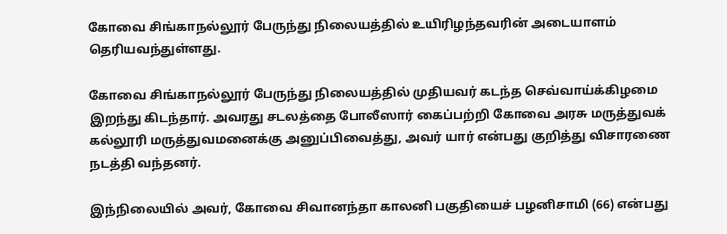கோவை சிங்காநல்லூர் பேருந்து நிலையத்தில் உயிரிழந்தவரின் அடையாளம் தெரியவந்துள்ளது.

கோவை சிங்காநல்லூர் பேருந்து நிலையத்தில் முதியவர் கடந்த செவ்வாய்க்கிழமை இறந்து கிடந்தார். அவரது சடலத்தை போலீஸார் கைப்பற்றி கோவை அரசு மருத்துவக் கல்லூரி மருத்துவமனைக்கு அனுப்பிவைத்து, அவர் யார் என்பது குறித்து விசாரணை நடத்தி வந்தனர்.

இந்நிலையில் அவர், கோவை சிவானந்தா காலனி பகுதியைச் பழனிசாமி (66) என்பது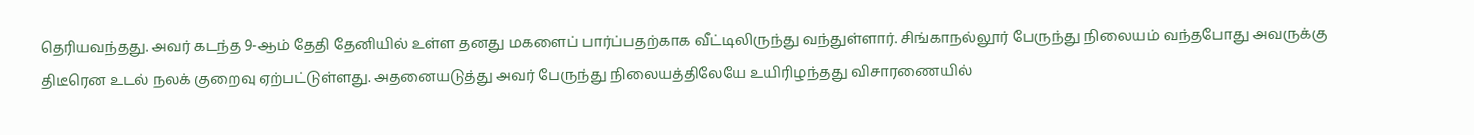தெரியவந்தது. அவர் கடந்த 9-ஆம் தேதி தேனியில் உள்ள தனது மகளைப் பார்ப்பதற்காக வீட்டிலிருந்து வந்துள்ளார். சிங்காநல்லூர் பேருந்து நிலையம் வந்தபோது அவருக்கு திடீரென உடல் நலக் குறைவு ஏற்பட்டுள்ளது. அதனையடுத்து அவர் பேருந்து நிலையத்திலேயே உயிரிழந்தது விசாரணையில்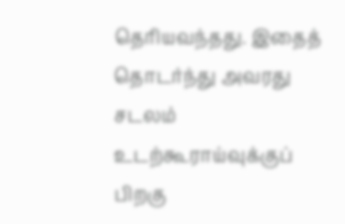தெரியவந்தது. இதைத் தொடர்ந்து அவரது சடலம் உடற்கூராய்வுக்குப் பிறகு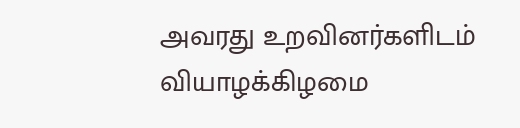அவரது உறவினர்களிடம் வியாழக்கிழமை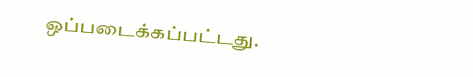ஒப்படைக்கப்பட்டது.